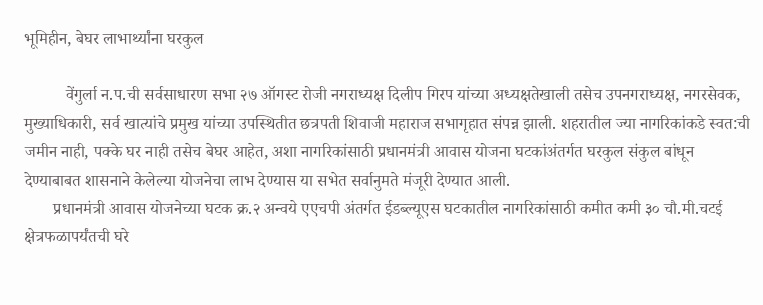भूमिहीन, बेघर लाभार्थ्यांना घरकुल

          वेंगुर्ला न.प.ची सर्वसाधारण सभा २७ ऑगस्ट रोजी नगराध्यक्ष दिलीप गिरप यांच्या अध्यक्षतेखाली तसेच उपनगराध्यक्ष, नगरसेवक, मुख्याधिकारी, सर्व खात्यांचे प्रमुख यांच्या उपस्थितीत छत्रपती शिवाजी महाराज सभागृहात संपन्न झाली. शहरातील ज्या नागरिकांकडे स्वत:ची जमीन नाही, पक्के घर नाही तसेच बेघर आहेत, अशा नागरिकांसाठी प्रधानमंत्री आवास योजना घटकांअंतर्गत घरकुल संकुल बांधून देण्याबाबत शासनाने केलेल्या योजनेचा लाभ देण्यास या सभेत सर्वानुमते मंजूरी देण्यात आली.
       प्रधानमंत्री आवास योजनेच्या घटक क्र.२ अन्वये एएचपी अंतर्गत ईडब्ल्यूएस घटकातील नागरिकांसाठी कमीत कमी ३० चौ.मी.चटई क्षेत्रफळापर्यंतची घरे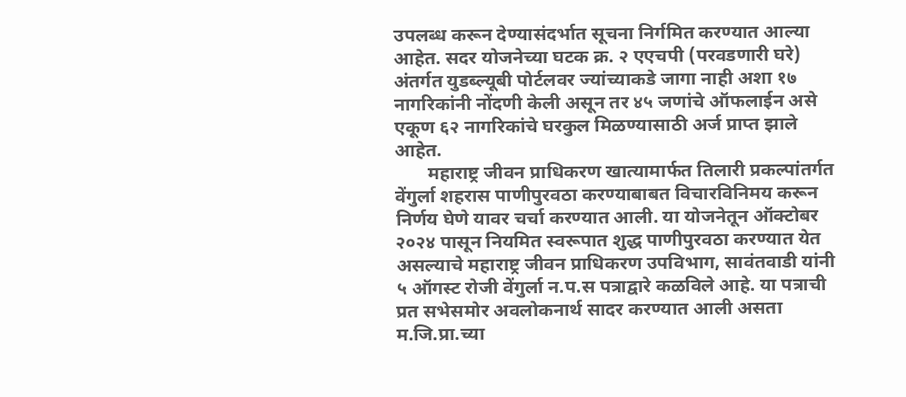उपलब्ध करून देण्यासंदर्भात सूचना निर्गमित करण्यात आल्या आहेत. सदर योजनेच्या घटक क्र. २ एएचपी (परवडणारी घरे) अंतर्गत युडब्ल्यूबी पोर्टलवर ज्यांच्याकडे जागा नाही अशा १७ नागरिकांनी नोंदणी केली असून तर ४५ जणांचे ऑफलाईन असे एकूण ६२ नागरिकांचे घरकुल मिळण्यासाठी अर्ज प्राप्त झाले आहेत.
       महाराष्ट्र जीवन प्राधिकरण खात्यामार्फत तिलारी प्रकल्पांतर्गत वेंगुर्ला शहरास पाणीपुरवठा करण्याबाबत विचारविनिमय करून निर्णय घेणे यावर चर्चा करण्यात आली. या योजनेतून ऑक्टोबर २०२४ पासून नियमित स्वरूपात शुद्ध पाणीपुरवठा करण्यात येत असल्याचे महाराष्ट्र जीवन प्राधिकरण उपविभाग, सावंतवाडी यांनी ५ ऑगस्ट रोजी वेंगुर्ला न.प.स पत्राद्वारे कळविले आहे. या पत्राची प्रत सभेसमोर अवलोकनार्थ सादर करण्यात आली असता म.जि.प्रा.च्या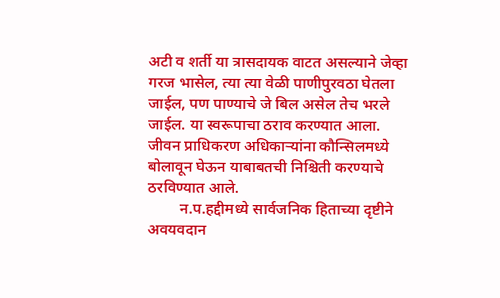अटी व शर्ती या त्रासदायक वाटत असल्याने जेव्हा गरज भासेल, त्या त्या वेळी पाणीपुरवठा घेतला जाईल, पण पाण्याचे जे बिल असेल तेच भरले जाईल. या स्वरूपाचा ठराव करण्यात आला. जीवन प्राधिकरण अधिकाऱ्यांना कौन्सिलमध्ये बोलावून घेऊन याबाबतची निश्चिती करण्याचे ठरविण्यात आले.
        न.प.हद्दीमध्ये सार्वजनिक हिताच्या दृष्टीने अवयवदान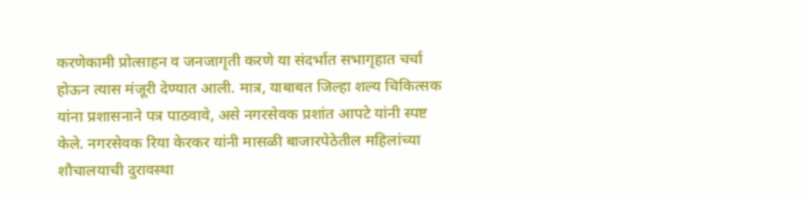करणेकामी प्रोत्साहन व जनजागृती करणे या संदर्भात सभागृहात चर्चा होऊन त्यास मंजूरी देण्यात आली. मात्र, याबाबत जिल्हा शल्य चिकित्सक यांना प्रशासनाने पत्र पाठवावे, असे नगरसेवक प्रशांत आपटे यांनी स्पष्ट केले. नगरसेवक रिया केरकर यांनी मासळी बाजारपेठेतील महिलांच्या शौचालयाची दुरावस्था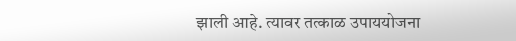झाली आहे. त्यावर तत्काळ उपाययोजना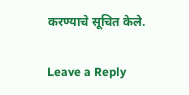करण्याचे सूचित केले.

Leave a Reply